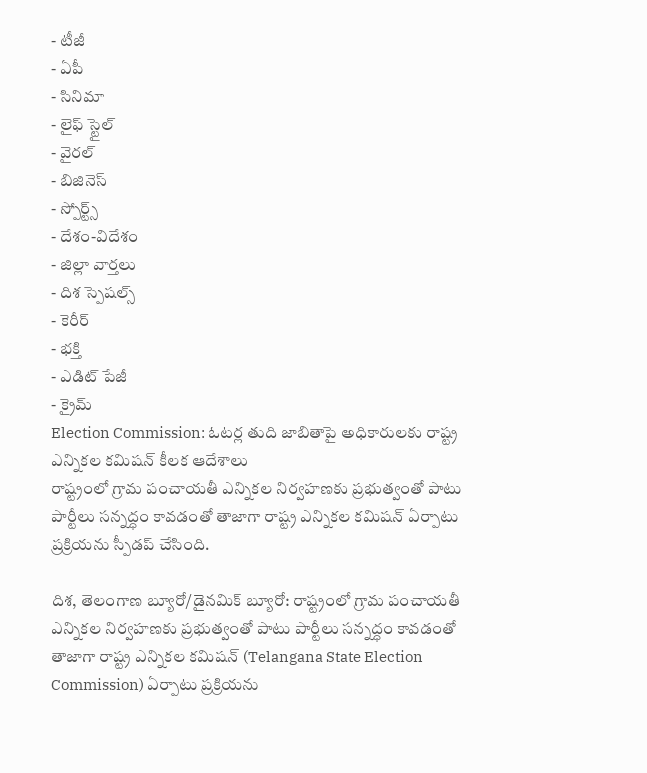- టీజీ
- ఏపీ
- సినిమా
- లైఫ్ స్టైల్
- వైరల్
- బిజినెస్
- స్పోర్ట్స్
- దేశం-విదేశం
- జిల్లా వార్తలు
- దిశ స్పెషల్స్
- కెరీర్
- భక్తి
- ఎడిట్ పేజీ
- క్రైమ్
Election Commission: ఓటర్ల తుది జాబితాపై అధికారులకు రాష్ట్ర ఎన్నికల కమిషన్ కీలక ఆదేశాలు
రాష్ట్రంలో గ్రామ పంచాయతీ ఎన్నికల నిర్వహణకు ప్రభుత్వంతో పాటు పార్టీలు సన్నద్ధం కావడంతో తాజాగా రాష్ట్ర ఎన్నికల కమిషన్ ఏర్పాటు ప్రక్రియను స్పీడప్ చేసింది.

దిశ, తెలంగాణ బ్యూరో/డైనమిక్ బ్యూరో: రాష్ట్రంలో గ్రామ పంచాయతీ ఎన్నికల నిర్వహణకు ప్రభుత్వంతో పాటు పార్టీలు సన్నద్ధం కావడంతో తాజాగా రాష్ట్ర ఎన్నికల కమిషన్ (Telangana State Election Commission) ఏర్పాటు ప్రక్రియను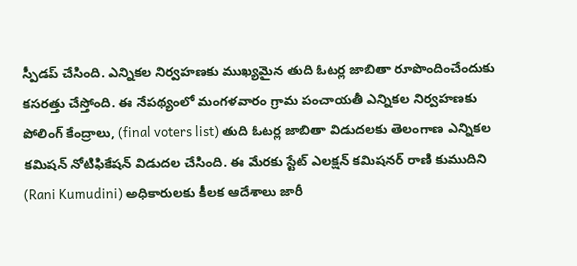స్పీడప్ చేసింది. ఎన్నికల నిర్వహణకు ముఖ్యమైన తుది ఓటర్ల జాబితా రూపొందించేందుకు కసరత్తు చేస్తోంది. ఈ నేపథ్యంలో మంగళవారం గ్రామ పంచాయతీ ఎన్నికల నిర్వహణకు పోలింగ్ కేంద్రాలు, (final voters list) తుది ఓటర్ల జాబితా విడుదలకు తెలంగాణ ఎన్నికల కమిషన్ నోటిఫికేషన్ విడుదల చేసింది. ఈ మేరకు స్టేట్ ఎలక్షన్ కమిషనర్ రాణి కుముదిని (Rani Kumudini) అధికారులకు కీలక ఆదేశాలు జారీ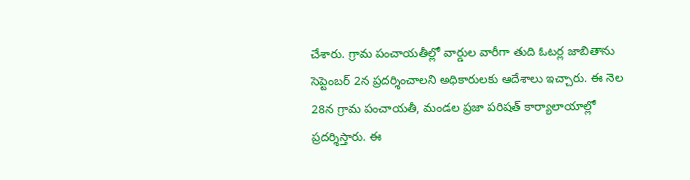చేశారు. గ్రామ పంచాయతీల్లో వార్డుల వారీగా తుది ఓటర్ల జాబితాను సెప్టెంబర్ 2న ప్రదర్శించాలని అధికారులకు ఆదేశాలు ఇచ్చారు. ఈ నెల 28న గ్రామ పంచాయతీ, మండల ప్రజా పరిషత్ కార్యాలాయాల్లో ప్రదర్శిస్తారు. ఈ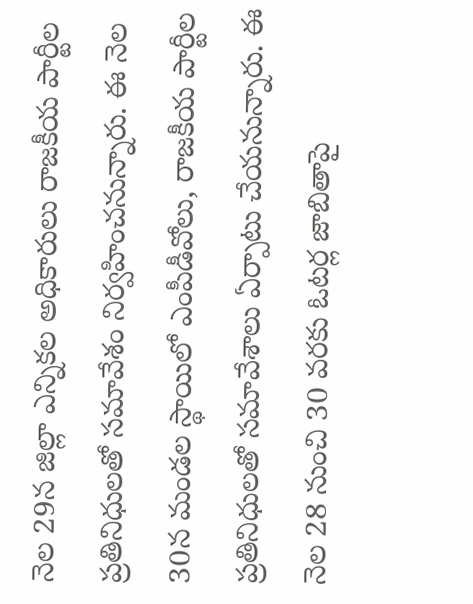నెల 29న జిల్లా ఎన్నికల అధికారులు రాజకీయ పార్టీల ప్రతినిధులతో సమావేశం నిర్వహించనున్నారు. ఈ నెల 30న మండల స్థాయిలో ఎంపీడీవోలు, రాజకీయ పార్టీల ప్రతినిధులతో సమావేశాలు ఏర్పాటు చేయనున్నారు. ఈ నెల 28 నుంచి 30 వరకు ఓటర్ల జాబితాపై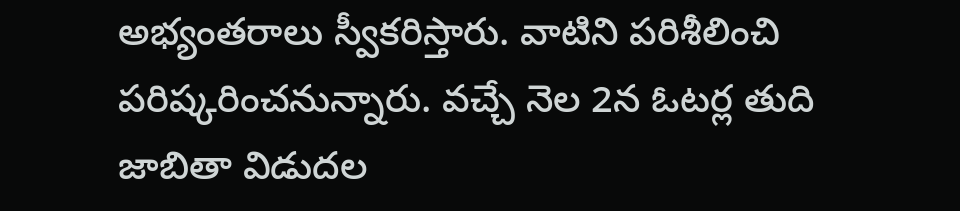అభ్యంతరాలు స్వీకరిస్తారు. వాటిని పరిశీలించి పరిష్కరించనున్నారు. వచ్చే నెల 2న ఓటర్ల తుది జాబితా విడుదల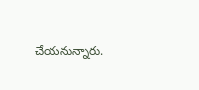చేయనున్నారు.